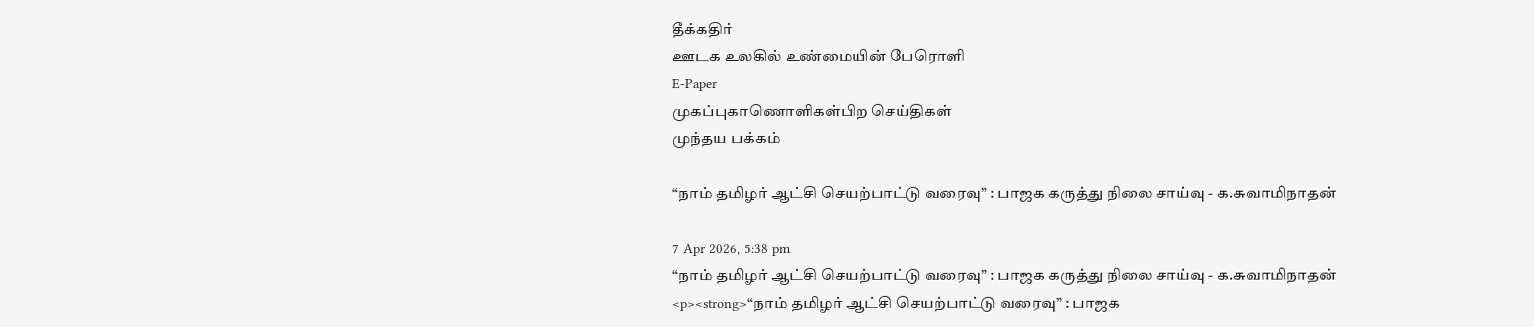தீக்கதிர்
ஊடக உலகில் உண்மையின் பேரொளி
E-Paper
முகப்புகாணொளிகள்பிற செய்திகள்
முந்தய பக்கம்

“நாம் தமிழர் ஆட்சி செயற்பாட்டு வரைவு” : பாஜக கருத்து நிலை சாய்வு - க.சுவாமிநாதன்

7 Apr 2026, 5:38 pm
“நாம் தமிழர் ஆட்சி செயற்பாட்டு வரைவு” : பாஜக கருத்து நிலை சாய்வு - க.சுவாமிநாதன்
<p><strong>“நாம் தமிழர் ஆட்சி செயற்பாட்டு வரைவு” : பாஜக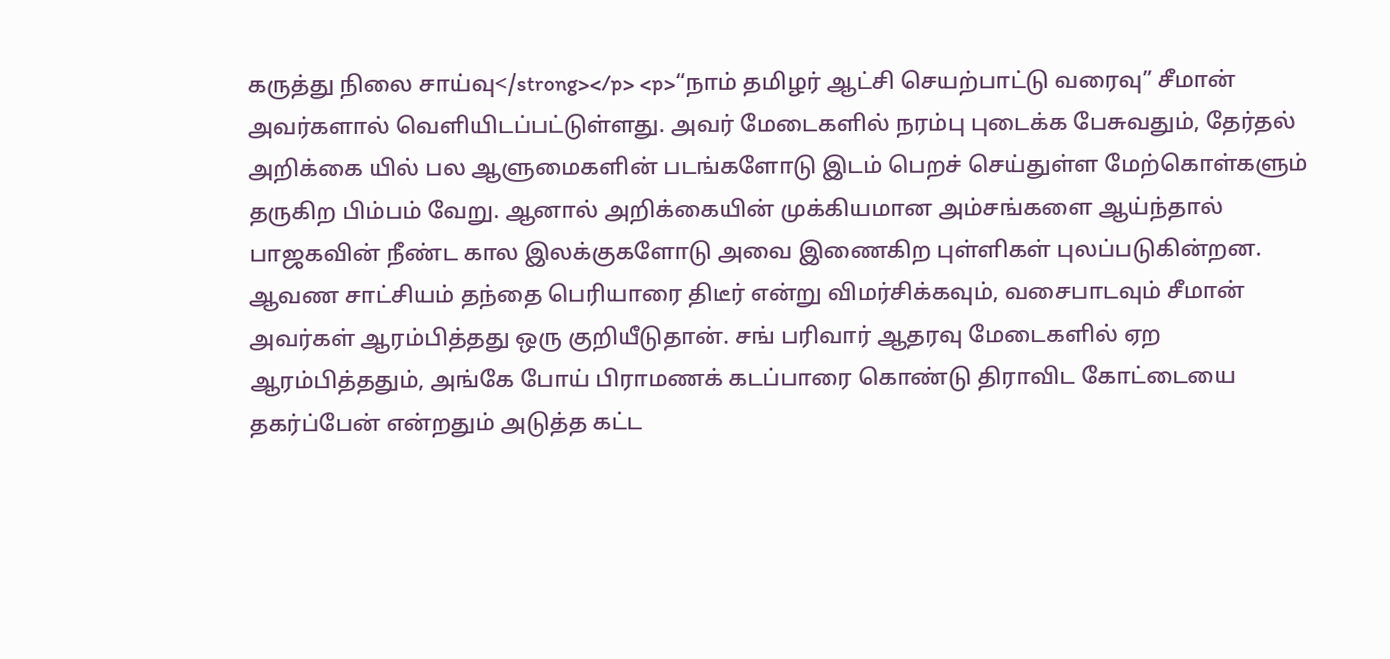கருத்து நிலை சாய்வு</strong></p> <p>“நாம் தமிழர் ஆட்சி செயற்பாட்டு வரைவு” சீமான் அவர்களால் வெளியிடப்பட்டுள்ளது. அவர் மேடைகளில் நரம்பு புடைக்க பேசுவதும், தேர்தல் அறிக்கை யில் பல ஆளுமைகளின் படங்களோடு இடம் பெறச் செய்துள்ள மேற்கொள்களும் தருகிற பிம்பம் வேறு. ஆனால் அறிக்கையின் முக்கியமான அம்சங்களை ஆய்ந்தால் பாஜகவின் நீண்ட கால இலக்குகளோடு அவை இணைகிற புள்ளிகள் புலப்படுகின்றன.  ஆவண சாட்சியம் தந்தை பெரியாரை திடீர் என்று விமர்சிக்கவும், வசைபாடவும் சீமான் அவர்கள் ஆரம்பித்தது ஒரு குறியீடுதான். சங் பரிவார் ஆதரவு மேடைகளில் ஏற ஆரம்பித்ததும், அங்கே போய் பிராமணக் கடப்பாரை கொண்டு திராவிட கோட்டையை தகர்ப்பேன் என்றதும் அடுத்த கட்ட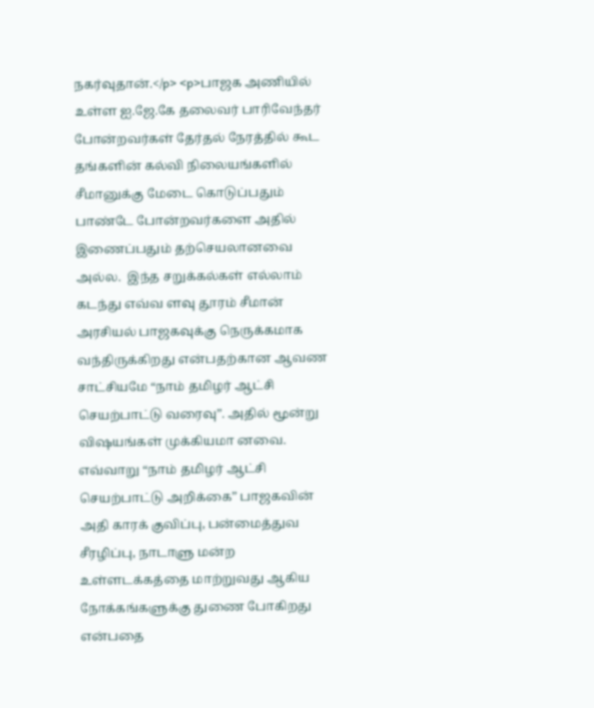நகர்வுதான்.</p> <p>பாஜக அணியில் உள்ள ஐ.ஜே.கே தலைவர் பாரிவேந்தர் போன்றவர்கள் தேர்தல் நேரத்தில் கூட தங்களின் கல்வி நிலையங்களில் சீமானுக்கு மேடை கொடுப்பதும் பாண்டே போன்றவர்களை அதில் இணைப்பதும் தற்செயலானவை அல்ல.  இந்த சறுக்கல்கள் எல்லாம் கடந்து எவ்வ ளவு தூரம் சீமான் அரசியல் பாஜகவுக்கு நெருக்கமாக வந்திருக்கிறது என்பதற்கான ஆவண சாட்சியமே “நாம் தமிழர் ஆட்சி செயற்பாட்டு வரைவு”. அதில் மூன்று விஷயங்கள் முக்கியமா னவை. எவ்வாறு “நாம் தமிழர் ஆட்சி செயற்பாட்டு அறிக்கை” பாஜகவின் அதி காரக் குவிப்பு, பன்மைத்துவ சீரழிப்பு, நாடாளு மன்ற உள்ளடக்கத்தை மாற்றுவது ஆகிய நோக்கங்களுக்கு துணை போகிறது என்பதை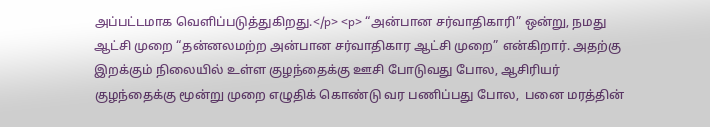அப்பட்டமாக வெளிப்படுத்துகிறது.</p> <p> “அன்பான சர்வாதிகாரி” ஒன்று, நமது ஆட்சி முறை “தன்னலமற்ற அன்பான சர்வாதிகார ஆட்சி முறை” என்கிறார். அதற்கு இறக்கும் நிலையில் உள்ள குழந்தைக்கு ஊசி போடுவது போல, ஆசிரியர் குழந்தைக்கு மூன்று முறை எழுதிக் கொண்டு வர பணிப்பது போல,  பனை மரத்தின்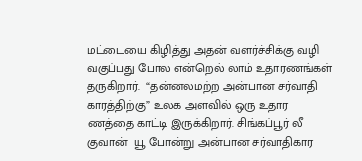மட்டையை கிழித்து அதன் வளர்ச்சிக்கு வழி வகுப்பது போல என்றெல் லாம் உதாரணங்கள் தருகிறார்.  “தன்னலமற்ற அன்பான சர்வாதி காரத்திற்கு” உலக அளவில் ஒரு உதார ணத்தை காட்டி இருக்கிறார். சிங்கப்பூர் லீ குவான்  யூ போன்று அன்பான சர்வாதிகார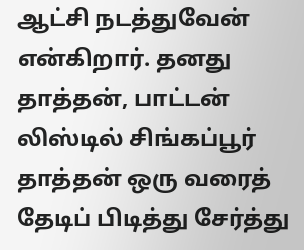ஆட்சி நடத்துவேன் என்கிறார். தனது தாத்தன், பாட்டன் லிஸ்டில் சிங்கப்பூர் தாத்தன் ஒரு வரைத் தேடிப் பிடித்து சேர்த்து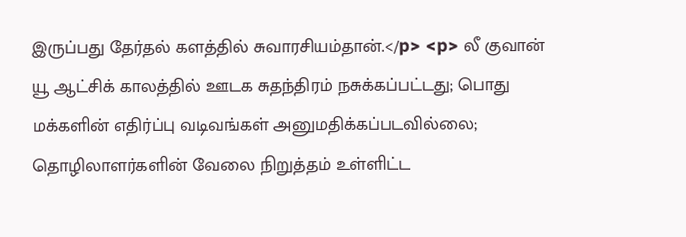இருப்பது தேர்தல் களத்தில் சுவாரசியம்தான்.</p> <p> லீ குவான் யூ ஆட்சிக் காலத்தில் ஊடக சுதந்திரம் நசுக்கப்பட்டது; பொது மக்களின் எதிர்ப்பு வடிவங்கள் அனுமதிக்கப்படவில்லை; தொழிலாளர்களின் வேலை நிறுத்தம் உள்ளிட்ட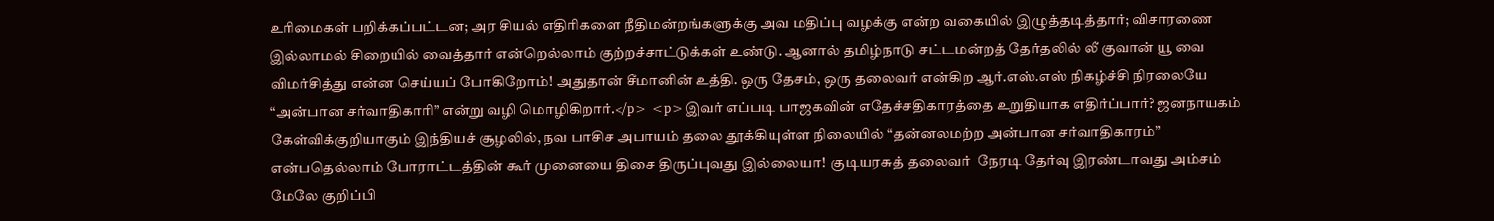உரிமைகள் பறிக்கப்பட்டன; அர சியல் எதிரிகளை நீதிமன்றங்களுக்கு அவ மதிப்பு வழக்கு என்ற வகையில் இழுத்தடித்தார்; விசாரணை இல்லாமல் சிறையில் வைத்தார் என்றெல்லாம் குற்றச்சாட்டுக்கள் உண்டு. ஆனால் தமிழ்நாடு சட்டமன்றத் தேர்தலில் லீ குவான் யூ வை விமர்சித்து என்ன செய்யப் போகிறோம்! அதுதான் சீமானின் உத்தி. ஒரு தேசம், ஒரு தலைவர் என்கிற ஆர்.எஸ்.எஸ் நிகழ்ச்சி நிரலையே “அன்பான சர்வாதிகாரி” என்று வழி மொழிகிறார்.</p> <p>இவர் எப்படி பாஜகவின் எதேச்சதிகாரத்தை உறுதியாக எதிர்ப்பார்? ஜனநாயகம் கேள்விக்குறியாகும் இந்தியச் சூழலில், நவ பாசிச அபாயம் தலை தூக்கியுள்ள நிலையில் “தன்னலமற்ற அன்பான சர்வாதிகாரம்” என்பதெல்லாம் போராட்டத்தின் கூர் முனையை திசை திருப்புவது இல்லையா!  குடியரசுத் தலைவர்  நேரடி தேர்வு இரண்டாவது அம்சம் மேலே குறிப்பி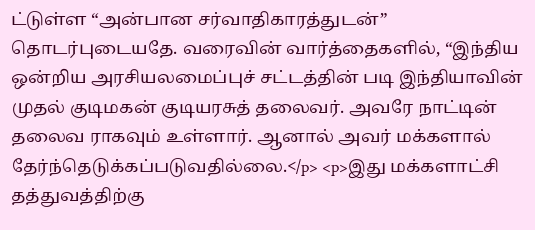ட்டுள்ள “அன்பான சர்வாதிகாரத்துடன்” தொடர்புடையதே. வரைவின் வார்த்தைகளில், “இந்திய ஒன்றிய அரசியலமைப்புச் சட்டத்தின் படி இந்தியாவின் முதல் குடிமகன் குடியரசுத் தலைவர். அவரே நாட்டின் தலைவ ராகவும் உள்ளார். ஆனால் அவர் மக்களால் தேர்ந்தெடுக்கப்படுவதில்லை.</p> <p>இது மக்களாட்சி தத்துவத்திற்கு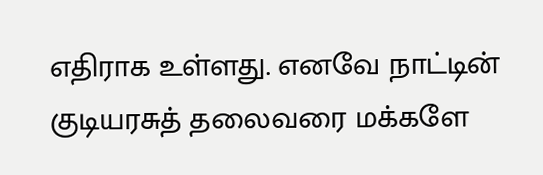எதிராக உள்ளது. எனவே நாட்டின் குடியரசுத் தலைவரை மக்களே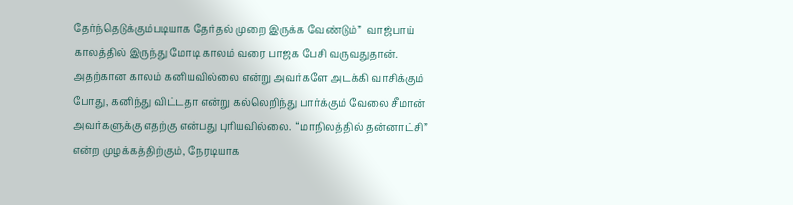தேர்ந்தெடுக்கும்படியாக தேர்தல் முறை இருக்க வேண்டும்”  வாஜ்பாய் காலத்தில் இருந்து மோடி காலம் வரை பாஜக பேசி வருவதுதான். அதற்கான காலம் கனியவில்லை என்று அவர்களே அடக்கி வாசிக்கும் போது, கனிந்து விட்டதா என்று கல்லெறிந்து பார்க்கும் வேலை சீமான் அவர்களுக்கு எதற்கு என்பது புரியவில்லை.  “மாநிலத்தில் தன்னாட்சி” என்ற முழக்கத்திற்கும், நேரடியாக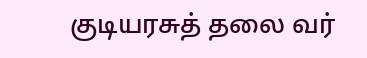குடியரசுத் தலை வர்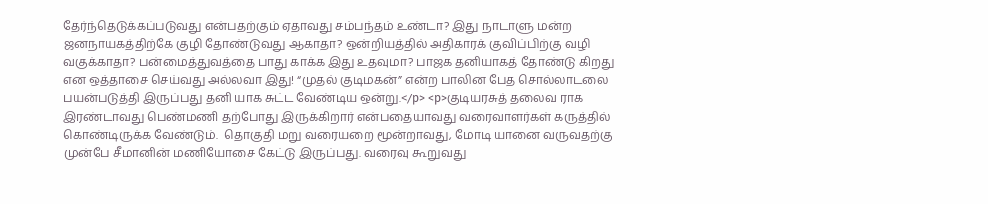தேர்ந்தெடுக்கப்படுவது என்பதற்கும் ஏதாவது சம்பந்தம் உண்டா? இது நாடாளு மன்ற ஜனநாயகத்திற்கே குழி தோண்டுவது ஆகாதா? ஒன்றியத்தில் அதிகாரக் குவிப்பிற்கு வழி வகுக்காதா? பன்மைத்துவத்தை பாது காக்க இது உதவுமா? பாஜக தனியாகத் தோண்டு கிறது என ஒத்தாசை செய்வது அல்லவா இது! “முதல் குடிமகன்” என்ற பாலின பேத சொல்லாடலை பயன்படுத்தி இருப்பது தனி யாக சுட்ட வேண்டிய ஒன்று.</p> <p>குடியரசுத் தலைவ ராக இரண்டாவது பெண்மணி தற்போது இருக்கிறார் என்பதையாவது வரைவாளர்கள் கருத்தில் கொண்டிருக்க வேண்டும்.  தொகுதி மறு வரையறை மூன்றாவது, மோடி யானை வருவதற்கு முன்பே சீமானின் மணியோசை கேட்டு இருப்பது. வரைவு கூறுவது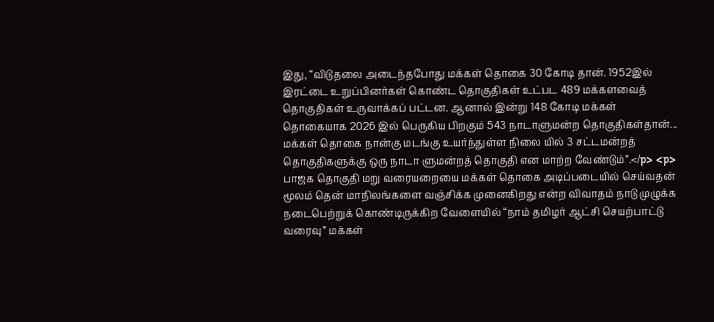இது, “விடுதலை அடைந்தபோது மக்கள் தொகை 30 கோடி தான். 1952இல் இரட்டை உறுப்பினர்கள் கொண்ட தொகுதிகள் உட்பட 489 மக்களவைத் தொகுதிகள் உருவாக்கப் பட்டன. ஆனால் இன்று 148 கோடி மக்கள் தொகையாக 2026 இல் பெருகிய பிறகும் 543 நாடாளுமன்ற தொகுதிகள்தான்... மக்கள் தொகை நான்கு மடங்கு உயர்ந்துள்ள நிலை யில் 3 சட்டமன்றத் தொகுதிகளுக்கு ஒரு நாடா ளுமன்றத் தொகுதி என மாற்ற வேண்டும்”.</p> <p> பாஜக தொகுதி மறு வரையறையை மக்கள் தொகை அடிப்படையில் செய்வதன் மூலம் தென் மாநிலங்களை வஞ்சிக்க முனைகிறது என்ற விவாதம் நாடு முழுக்க நடைபெற்றுக் கொண்டிருக்கிற வேளையில் “நாம் தமிழர் ஆட்சி செயற்பாட்டு வரைவு” மக்கள்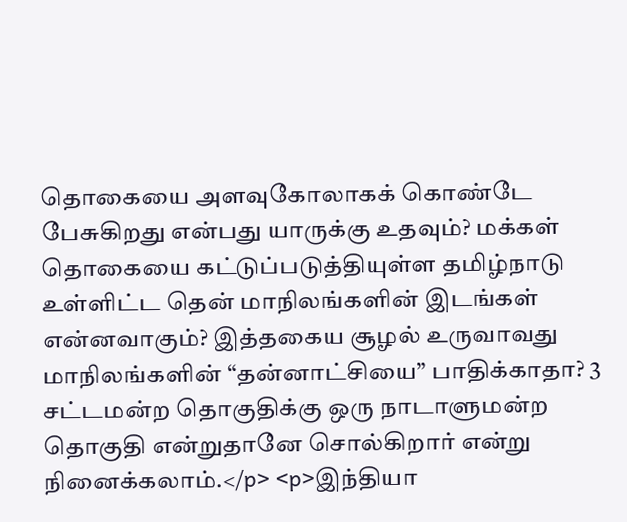தொகையை அளவுகோலாகக் கொண்டே பேசுகிறது என்பது யாருக்கு உதவும்? மக்கள் தொகையை கட்டுப்படுத்தியுள்ள தமிழ்நாடு உள்ளிட்ட தென் மாநிலங்களின் இடங்கள் என்னவாகும்? இத்தகைய சூழல் உருவாவது மாநிலங்களின் “தன்னாட்சியை” பாதிக்காதா? 3 சட்டமன்ற தொகுதிக்கு ஒரு நாடாளுமன்ற தொகுதி என்றுதானே சொல்கிறார் என்று நினைக்கலாம்.</p> <p>இந்தியா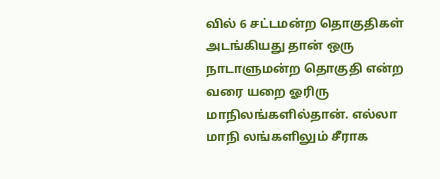வில் 6 சட்டமன்ற தொகுதிகள் அடங்கியது தான் ஒரு நாடாளுமன்ற தொகுதி என்ற வரை யறை ஓரிரு மாநிலங்களில்தான். எல்லா மாநி லங்களிலும் சீராக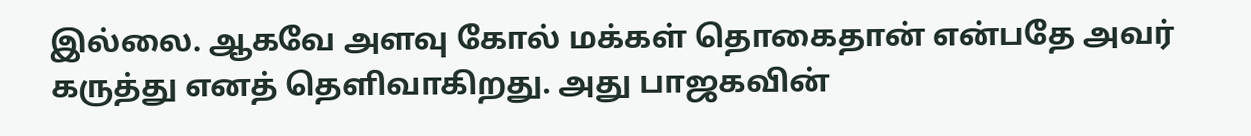இல்லை. ஆகவே அளவு கோல் மக்கள் தொகைதான் என்பதே அவர் கருத்து எனத் தெளிவாகிறது. அது பாஜகவின்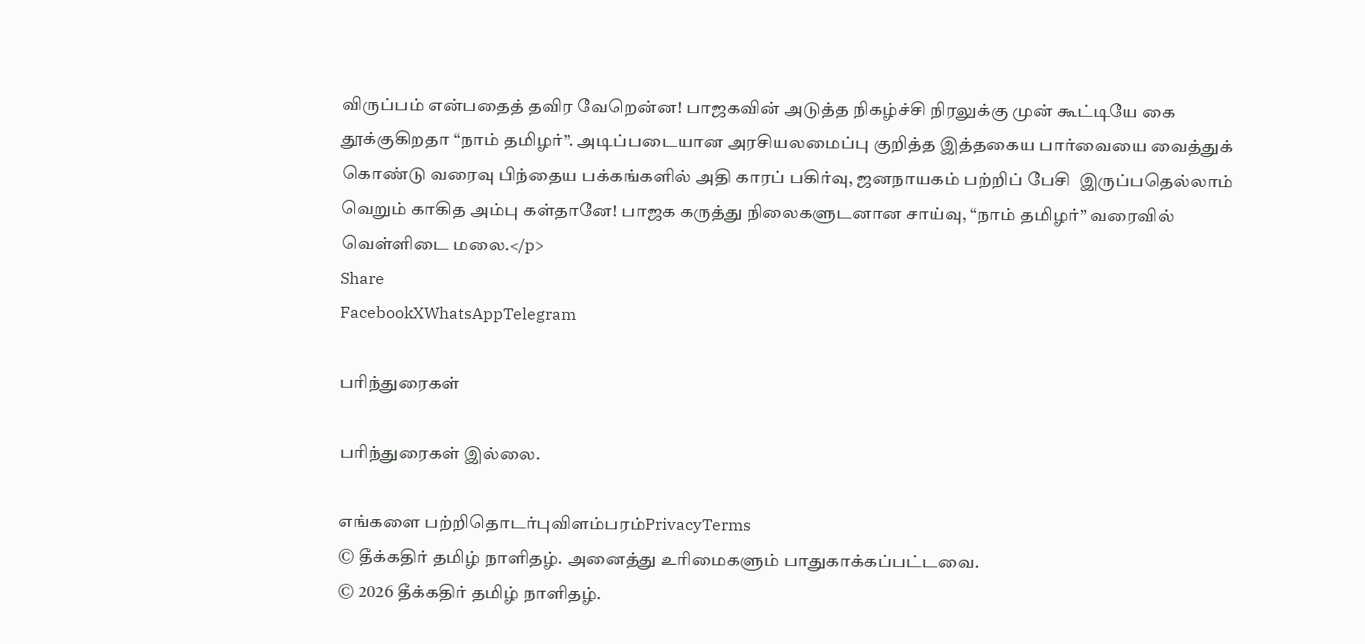விருப்பம் என்பதைத் தவிர வேறென்ன! பாஜகவின் அடுத்த நிகழ்ச்சி நிரலுக்கு முன் கூட்டியே கை தூக்குகிறதா “நாம் தமிழர்”. அடிப்படையான அரசியலமைப்பு குறித்த இத்தகைய பார்வையை வைத்துக் கொண்டு வரைவு பிந்தைய பக்கங்களில் அதி காரப் பகிர்வு, ஜனநாயகம் பற்றிப் பேசி  இருப்பதெல்லாம் வெறும் காகித அம்பு கள்தானே! பாஜக கருத்து நிலைகளுடனான சாய்வு, “நாம் தமிழர்” வரைவில் வெள்ளிடை மலை.</p>
Share
FacebookXWhatsAppTelegram

பரிந்துரைகள்

பரிந்துரைகள் இல்லை.

எங்களை பற்றிதொடர்புவிளம்பரம்PrivacyTerms
© தீக்கதிர் தமிழ் நாளிதழ். அனைத்து உரிமைகளும் பாதுகாக்கப்பட்டவை.
© 2026 தீக்கதிர் தமிழ் நாளிதழ்.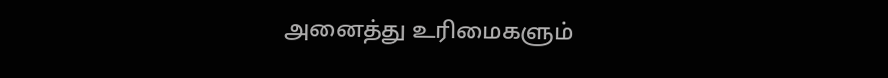அனைத்து உரிமைகளும்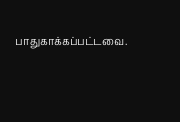பாதுகாக்கப்பட்டவை.